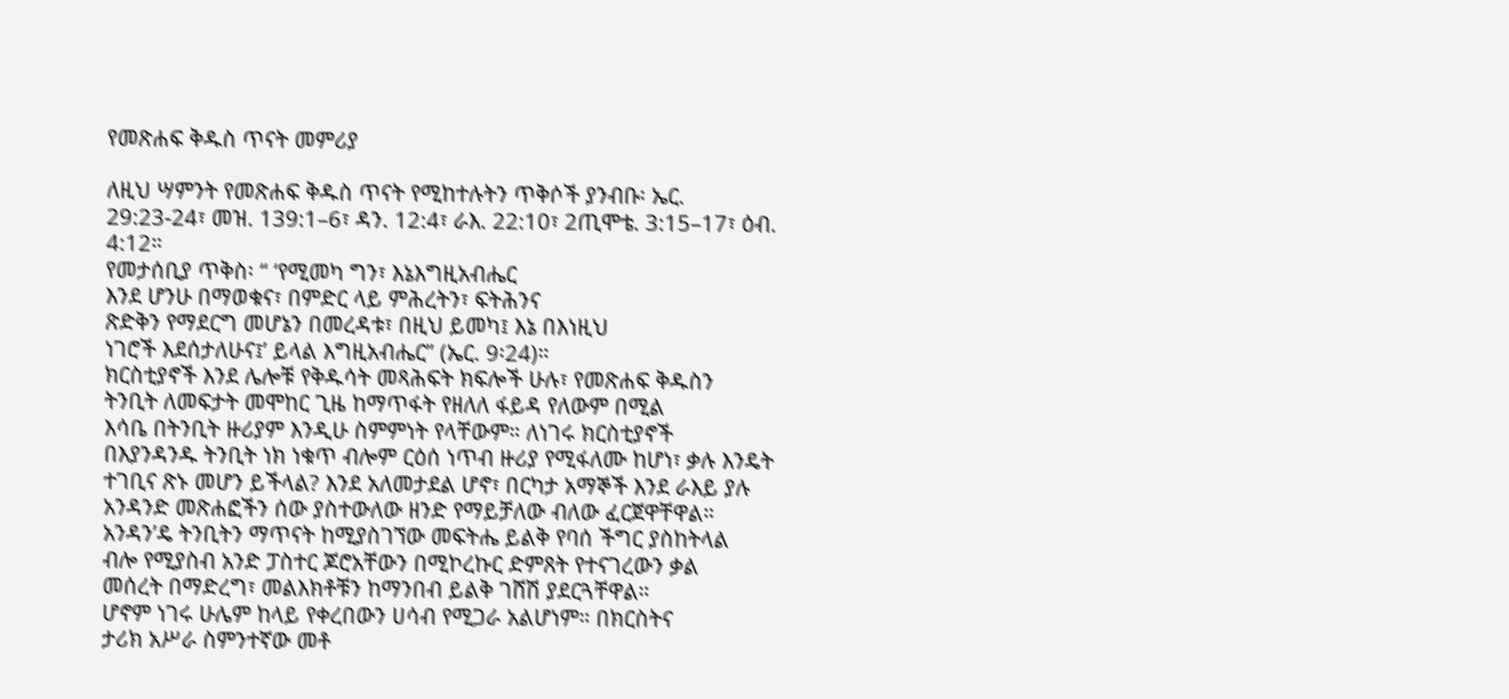የመጽሐፍ ቅዱስ ጥናት መምሪያ

ለዚህ ሣምንት የመጽሐፍ ቅዱስ ጥናት የሚከተሉትን ጥቅሶች ያንብቡ፡ ኤር. 29:23-24፣ መዝ. 139:1–6፣ ዳን. 12:4፣ ራእ. 22:10፣ 2ጢሞቴ. 3:15–17፣ ዕብ. 4:12።
የመታሰቢያ ጥቅስ፡ “ ‘የሚመካ ግን፣ እኔእግዚአብሔር
እንደ ሆንሁ በማወቁና፣ በምድር ላይ ምሕረትን፣ ፍትሕንና
ጽድቅን የማደርግ መሆኔን በመረዳቱ፣ በዚህ ይመካ፤ እኔ በእነዚህ
ነገሮች እደሰታለሁና፤’ ይላል እግዚአብሔር” (ኤር. 9፡24)።
ክርስቲያኖች እንደ ሌሎቹ የቅዱሳት መጻሕፍት ክፍሎች ሁሉ፣ የመጽሐፍ ቅዱስን
ትንቢት ለመፍታት መሞከር ጊዜ ከማጥፋት የዘለለ ፋይዳ የለውም በሚል
እሳቤ በትንቢት ዙሪያም እንዲሁ ስምምነት የላቸውም። ለነገሩ ክርስቲያኖች
በእያንዳንዱ ትንቢት ነክ ነቁጥ ብሎም ርዕሰ ነጥብ ዙሪያ የሚፋለሙ ከሆነ፣ ቃሉ እንዴት
ተገቢና ጽኑ መሆን ይችላል? እንደ አለመታደል ሆኖ፣ በርካታ አማኞች እንደ ራእይ ያሉ
አንዳንድ መጽሐፎችን ሰው ያስተውለው ዘንድ የማይቻለው ብለው ፈርጀዋቸዋል።
አንዳን’ዴ ትንቢትን ማጥናት ከሚያስገኘው መፍትሔ ይልቅ የባሰ ችግር ያስከትላል
ብሎ የሚያስብ አንድ ፓስተር ጆሮአቸውን በሚኮረኩር ድምጸት የተናገረውን ቃል
መሰረት በማድረግ፣ መልእክቶቹን ከማንበብ ይልቅ ገሸሽ ያደርጓቸዋል።
ሆኖም ነገሩ ሁሌም ከላይ የቀረበውን ሀሳብ የሚጋራ አልሆነም። በክርስትና
ታሪክ አሥራ ስምንተኛው መቶ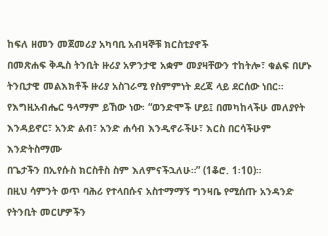ከፍለ ዘመን መጀመሪያ አካባቢ አብዛኞቹ ክርስቲያኖች
በመጽሐፍ ቅዱስ ትንቢት ዙሪያ አዎንታዊ አቋም መያዛቸውን ተከትሎ፣ ቁልፍ በሆኑ
ትንቢታዊ መልእክቶች ዙሪያ አስገራሚ የስምምነት ደረጃ ላይ ደርሰው ነበር።
የእግዚአብሔር ዓላማም ይኸው ነው፡ “ወንድሞች ሆይ፤ በመካከላችሁ መለያየት
እንዳይኖር፣ አንድ ልብ፣ አንድ ሐሳብ እንዲኖራችሁ፣ እርስ በርሳችሁም እንድትስማሙ
በጌታችን በኢየሱስ ክርስቶስ ስም እለምናችኋለሁ።” (1ቆሮ. 1፡10)።
በዚህ ሳምንት ወጥ ባሕሪ የተላበሱና አስተማማኝ ግንዛቤ የሚሰጡ አንዳንድ የትንቢት መርሆዎችን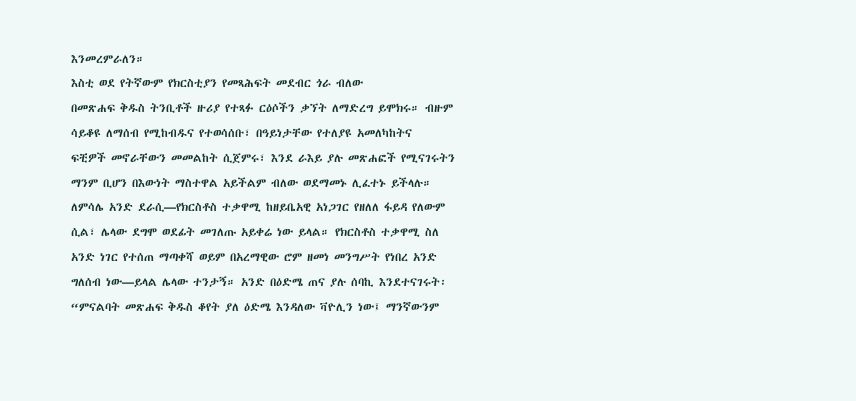እንመረምራለን።
እስቲ ወደ የትኛውም የክርስቲያን የመጻሕፍት መደብር ጎራ ብለው
በመጽሐፍ ቅዱስ ትንቢቶች ዙሪያ የተጻፉ ርዕሶችን ቃኘት ለማድረግ ይሞክሩ። ብዙም
ሳይቆዩ ለማሰብ የሚከብዱና የተወሳሰቡ፣ በዓይነታቸው የተለያዩ አመለካከትና
ፍቺዎች መኖራቸውን መመልከት ሲጀምሩ፣ እንደ ራእይ ያሉ መጽሐፎች የሚናገሩትን
ማንም ቢሆን በእውነት ማስተዋል አይችልም ብለው ወደማመኑ ሊፈተኑ ይችላሉ።
ለምሳሌ አንድ ደራሲ—የክርስቶስ ተቃዋሚ ከዘይቤአዊ አነጋገር የዘለለ ፋይዳ የለውም
ሲል፣ ሌላው ደግሞ ወደፊት መገለጡ አይቀሬ ነው ይላል። የክርስቶስ ተቃዋሚ ስለ
አንድ ነገር የተሰጠ ማጣቀሻ ወይም በአረማዊው ሮም ዘመነ መንግሥት የነበረ አንድ
ግለሰብ ነው—ይላል ሌላው ተንታኝ። አንድ በዕድሜ ጠና ያሉ ሰባኪ እንደተናገሩት፡
“ምናልባት መጽሐፍ ቅዱስ ቆየት ያለ ዕድሜ እንዳለው ቫዮሊን ነው፤ ማንኛውንም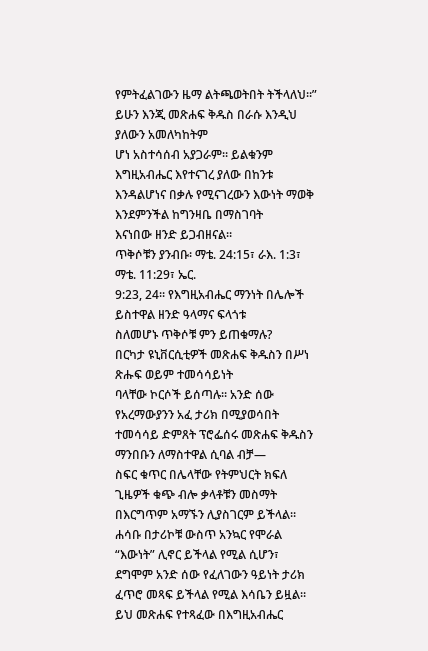የምትፈልገውን ዜማ ልትጫወትበት ትችላለህ።”
ይሁን እንጂ መጽሐፍ ቅዱስ በራሱ እንዲህ ያለውን አመለካከትም
ሆነ አስተሳሰብ አያጋራም። ይልቁንም እግዚአብሔር እየተናገረ ያለው በከንቱ
እንዳልሆነና በቃሉ የሚናገረውን እውነት ማወቅ እንደምንችል ከግንዛቤ በማስገባት
እናነበው ዘንድ ይጋብዘናል።
ጥቅሶቹን ያንብቡ፡ ማቴ. 24:15፣ ራእ. 1:3፣ ማቴ. 11:29፣ ኤር.
9:23, 24። የእግዚአብሔር ማንነት በሌሎች ይስተዋል ዘንድ ዓላማና ፍላጎቱ
ስለመሆኑ ጥቅሶቹ ምን ይጠቁማሉ?
በርካታ ዩኒቨርሲቲዎች መጽሐፍ ቅዱስን በሥነ ጽሑፍ ወይም ተመሳሳይነት
ባላቸው ኮርሶች ይሰጣሉ። አንድ ሰው የአረማውያንን አፈ ታሪክ በሚያወሳበት
ተመሳሳይ ድምጸት ፕሮፌሰሩ መጽሐፍ ቅዱስን ማንበቡን ለማስተዋል ሲባል ብቻ—
ስፍር ቁጥር በሌላቸው የትምህርት ክፍለ ጊዜዎች ቁጭ ብሎ ቃላቶቹን መስማት
በእርግጥም አማኙን ሊያስገርም ይችላል። ሐሳቡ በታሪኮቹ ውስጥ አንኳር የሞራል
“እውነት” ሊኖር ይችላል የሚል ሲሆን፣ ደግሞም አንድ ሰው የፈለገውን ዓይነት ታሪክ
ፈጥሮ መጻፍ ይችላል የሚል እሳቤን ይዟል። ይህ መጽሐፍ የተጻፈው በእግዚአብሔር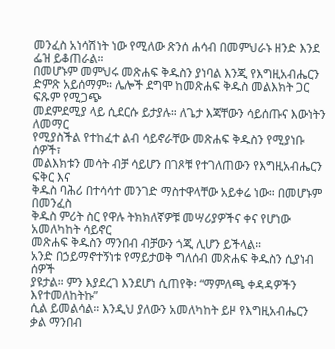መንፈስ አነሳሽነት ነው የሚለው ጽንሰ ሐሳብ በመምህራኑ ዘንድ እንደ ፌዝ ይቆጠራል።
በመሆኑም መምህሩ መጽሐፍ ቅዱስን ያነባል እንጂ የእግዚአብሔርን
ድምጽ አይሰማም። ሌሎች ደግሞ ከመጽሐፍ ቅዱስ መልእክት ጋር ፍጹም የሚጋጭ
መደምደሚያ ላይ ሲደርሱ ይታያሉ። ለጌታ እጃቸውን ሳይሰጡና እውነትን ለመማር
የሚያስችል የተከፈተ ልብ ሳይኖራቸው መጽሐፍ ቅዱስን የሚያነቡ ሰዎች፣
መልእክቱን መሳት ብቻ ሳይሆን በገጾቹ የተገለጠውን የእግዚአብሔርን ፍቅር እና
ቅዱስ ባሕሪ በተሳሳተ መንገድ ማስተዋላቸው አይቀሬ ነው። በመሆኑም በመንፈስ
ቅዱስ ምሪት ስር የዋሉ ትክክለኛዎቹ መሣሪያዎችና ቀና የሆነው አመለካከት ሳይኖር
መጽሐፍ ቅዱስን ማንበብ ብቻውን ጎጂ ሊሆን ይችላል።
አንድ በኃይማኖተኝነቱ የማይታወቅ ግለሰብ መጽሐፍ ቅዱስን ሲያነብ ሰዎች
ያዩታል። ምን እያደረገ እንደሆነ ሲጠየቅ፡ “ማምለጫ ቀዳዳዎችን እየተመለከትኩ”
ሲል ይመልሳል። እንዲህ ያለውን አመለካከት ይዞ የእግዚአብሔርን ቃል ማንበብ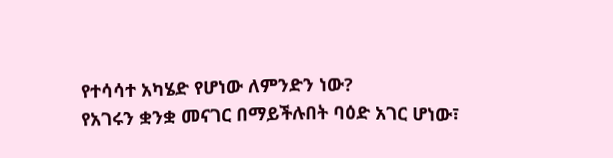የተሳሳተ አካሄድ የሆነው ለምንድን ነው?
የአገሩን ቋንቋ መናገር በማይችሉበት ባዕድ አገር ሆነው፣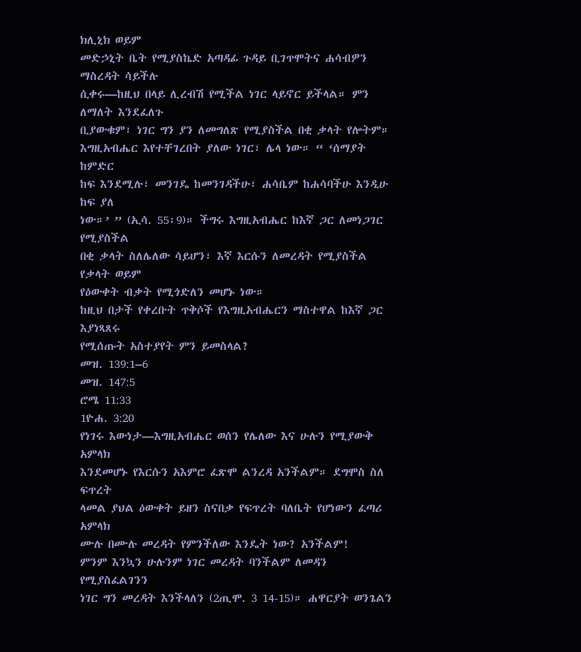ክሊኒክ ወይም
መድኃኒት ቤት የሚያስኬድ አጣዳፊ ጉዳይ ቢገጥሞትና ሐሳብዎን ማስረዳት ሳይችሉ
ሲቀሩ—ከዚህ በላይ ሊረብሽ የሚችል ነገር ላይኖር ይችላል። ምን ለማለት እንደፈለጉ
ቢያውቁም፣ ነገር ግን ያን ለመግለጽ የሚያስችል በቂ ቃላት የሎትም።
እግዚአብሔር እየተቸገረበት ያለው ነገር፣ ሌላ ነው። “ ‘ሰማያት ከምድር
ከፍ እንደሚሉ፣ መንገዴ ከመንገዳችሁ፣ ሐሳቤም ከሐሳባችሁ እንዲሁ ከፍ ያለ
ነው።’ ” (ኢሳ. 55፡9)። ችግሩ እግዚአብሔር ከእኛ ጋር ለመነጋገር የሚያስችል
በቂ ቃላት ስለሌለው ሳይሆን፣ እኛ እርሱን ለመረዳት የሚያስችል የቃላት ወይም
የዕውቀት ብቃት የሚጎድለን መሆኑ ነው።
ከዚህ በታች የቀረቡት ጥቅሶች የእግዚአብሔርን ማስተዋል ከእኛ ጋር እያነጻጸሩ
የሚሰጡት አስተያየት ምን ይመስላል?
መዝ. 139:1–6
መዝ. 147:5
ሮሜ 11:33
1ዮሐ. 3:20
የነገሩ እውነታ—እግዚአብሔር ወሰን የሌለው እና ሁሉን የሚያውቅ አምላክ
እንደመሆኑ የእርሱን አእምሮ ፈጽሞ ልንረዳ አንችልም። ደግሞስ ስለ ፍጥረት
ላመል ያህል ዕውቀት ይዘን ስናበቃ የፍጥረት ባለቤት የሆነውን ፈጣሪ አምላክ
ሙሉ በሙሉ መረዳት የምንችለው እንዴት ነው? አንችልም!
ምንም እንኳን ሁሉንም ነገር መረዳት ባንችልም ለመዳን የሚያስፈልገንን
ነገር ግን መረዳት እንችላለን (2ጢሞ. 3 14-15)። ሐዋርያት ወንጌልን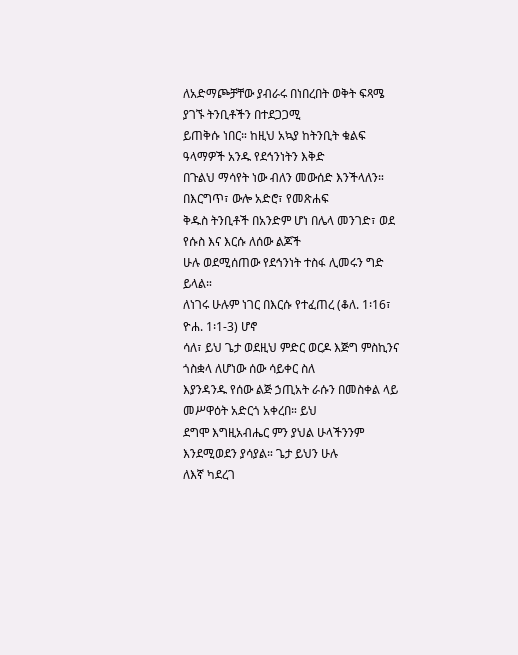ለአድማጮቻቸው ያብራሩ በነበረበት ወቅት ፍጻሜ ያገኙ ትንቢቶችን በተደጋጋሚ
ይጠቅሱ ነበር። ከዚህ አኳያ ከትንቢት ቁልፍ ዓላማዎች አንዱ የደኅንነትን እቅድ
በጉልህ ማሳየት ነው ብለን መውሰድ እንችላለን። በእርግጥ፣ ውሎ አድሮ፣ የመጽሐፍ
ቅዱስ ትንቢቶች በአንድም ሆነ በሌላ መንገድ፣ ወደ የሱስ እና እርሱ ለሰው ልጆች
ሁሉ ወደሚሰጠው የደኅንነት ተስፋ ሊመሩን ግድ ይላል።
ለነገሩ ሁሉም ነገር በእርሱ የተፈጠረ (ቆለ. 1፡16፣ ዮሐ. 1፡1-3) ሆኖ
ሳለ፣ ይህ ጌታ ወደዚህ ምድር ወርዶ እጅግ ምስኪንና ጎስቋላ ለሆነው ሰው ሳይቀር ስለ
እያንዳንዱ የሰው ልጅ ኃጢአት ራሱን በመስቀል ላይ መሥዋዕት አድርጎ አቀረበ። ይህ
ደግሞ እግዚአብሔር ምን ያህል ሁላችንንም እንደሚወደን ያሳያል። ጌታ ይህን ሁሉ
ለእኛ ካደረገ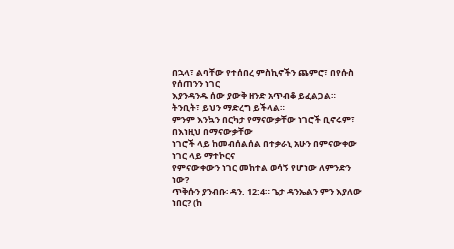በኋላ፣ ልባቸው የተሰበረ ምስኪኖችን ጨምሮ፣ በየሱስ የሰጠንን ነገር
እያንዳንዱ ሰው ያውቅ ዘንድ አጥብቆ ይፈልጋል። ትንቢት፣ ይህን ማድረግ ይችላል።
ምንም እንኳን በርካታ የማናውቃቸው ነገሮች ቢኖሩም፣ በእነዚህ በማናውቃቸው
ነገሮች ላይ ከመብሰልሰል በተቃራኒ አሁን በምናውቀው ነገር ላይ ማተኮርና
የምናውቀውን ነገር መከተል ወሳኝ የሆነው ለምንድን ነው?
ጥቅሱን ያንብቡ፡ ዳን. 12:4። ጌታ ዳንኤልን ምን እያለው ነበር? (ከ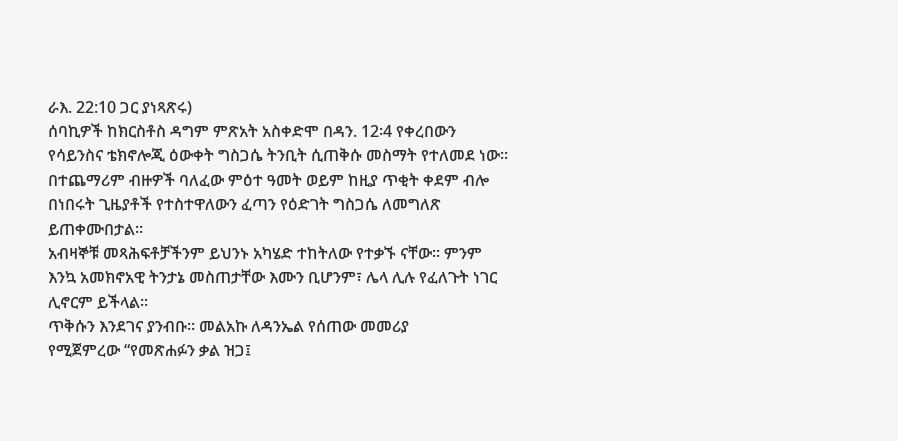ራእ. 22:10 ጋር ያነጻጽሩ)
ሰባኪዎች ከክርስቶስ ዳግም ምጽአት አስቀድሞ በዳን. 12፡4 የቀረበውን
የሳይንስና ቴክኖሎጂ ዕውቀት ግስጋሴ ትንቢት ሲጠቅሱ መስማት የተለመደ ነው።
በተጨማሪም ብዙዎች ባለፈው ምዕተ ዓመት ወይም ከዚያ ጥቂት ቀደም ብሎ
በነበሩት ጊዜያቶች የተስተዋለውን ፈጣን የዕድገት ግስጋሴ ለመግለጽ ይጠቀሙበታል።
አብዛኞቹ መጻሕፍቶቻችንም ይህንኑ አካሄድ ተከትለው የተቃኙ ናቸው። ምንም
እንኳ አመክኖአዊ ትንታኔ መስጠታቸው እሙን ቢሆንም፣ ሌላ ሊሉ የፈለጉት ነገር
ሊኖርም ይችላል።
ጥቅሱን እንደገና ያንብቡ። መልአኩ ለዳንኤል የሰጠው መመሪያ
የሚጀምረው “የመጽሐፉን ቃል ዝጋ፤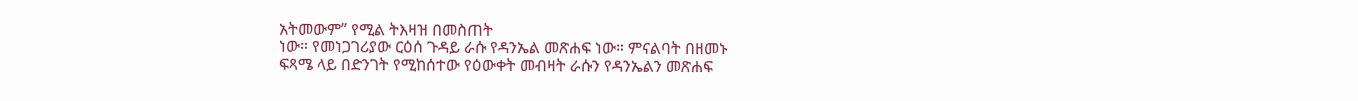አትመውም” የሚል ትእዛዝ በመስጠት
ነው። የመነጋገሪያው ርዕሰ ጉዳይ ራሱ የዳንኤል መጽሐፍ ነው። ምናልባት በዘመኑ
ፍጻሜ ላይ በድንገት የሚከሰተው የዕውቀት መብዛት ራሱን የዳንኤልን መጽሐፍ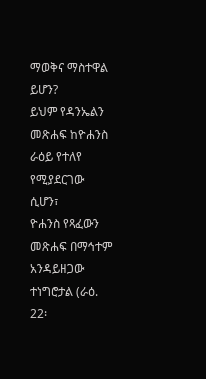ማወቅና ማስተዋል ይሆን?
ይህም የዳንኤልን መጽሐፍ ከዮሐንስ ራዕይ የተለየ የሚያደርገው ሲሆን፣
ዮሐንስ የጻፈውን መጽሐፍ በማኅተም አንዳይዘጋው ተነግሮታል (ራዕ. 22፡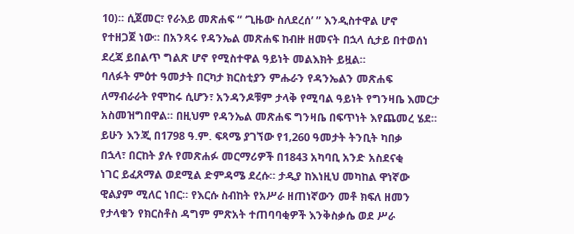10)። ሲጀመር፣ የራእይ መጽሐፍ “ ‘ጊዜው ስለደረሰ’ ” እንዲስተዋል ሆኖ
የተዘጋጀ ነው። በአንጻሩ የዳንኤል መጽሐፍ ከብዙ ዘመናት በኋላ ሲታይ በተወሰነ
ደረጃ ይበልጥ ግልጽ ሆኖ የሚስተዋል ዓይነት መልእክት ይዟል።
ባለፉት ምዕተ ዓመታት በርካታ ክርስቲያን ምሑራን የዳንኤልን መጽሐፍ
ለማብራራት የሞከሩ ሲሆን፣ አንዳንዶቹም ታላቅ የሚባል ዓይነት የግንዛቤ እመርታ
አስመዝግበዋል። በዚህም የዳንኤል መጽሐፍ ግንዛቤ በፍጥነት እየጨመረ ሄደ።
ይሁን እንጂ በ1798 ዓ.ም. ፍጻሜ ያገኘው የ1,260 ዓመታት ትንቢት ካበቃ
በኋላ፣ በርከት ያሉ የመጽሐፉ መርማሪዎች በ1843 አካባቢ አንድ አስደናቂ
ነገር ይፈጸማል ወደሚል ድምዳሜ ደረሱ። ታዲያ ከእነዚህ መካከል ዋነኛው
ዊልያም ሚለር ነበር። የእርሱ ስብከት የአሥራ ዘጠነኛውን መቶ ክፍለ ዘመን
የታላቁን የክርስቶስ ዳግም ምጽአት ተጠባባቂዎች እንቅስቃሴ ወደ ሥራ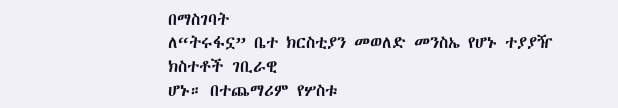በማስገባት
ለ“ትሩፋኗ” ቤተ ክርስቲያን መወለድ መንስኤ የሆኑ ተያያዥ ክስተቶች ገቢራዊ
ሆኑ። በተጨማሪም የሦስቱ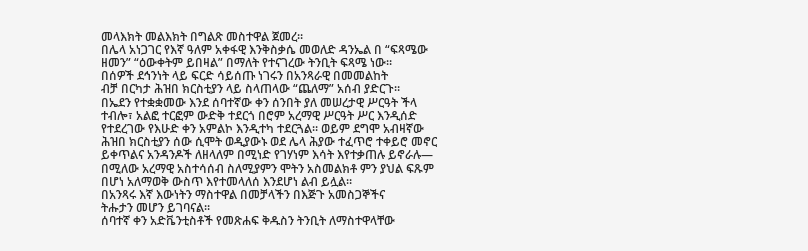መላእክት መልእክት በግልጽ መስተዋል ጀመረ።
በሌላ አነጋገር የእኛ ዓለም አቀፋዊ እንቅስቃሴ መወለድ ዳንኤል በ “ፍጻሜው
ዘመን” “ዕውቀትም ይበዛል” በማለት የተናገረው ትንቢት ፍጻሜ ነው።
በሰዎች ደኅንነት ላይ ፍርድ ሳይሰጡ ነገሩን በአንጻራዊ በመመልከት
ብቻ በርካታ ሕዝበ ክርስቲያን ላይ ስላጠላው “ጨለማ” አሰብ ያድርጉ።
በኤደን የተቋቋመው እንደ ሰባተኛው ቀን ሰንበት ያለ መሠረታዊ ሥርዓት ችላ
ተብሎ፣ አልፎ ተርፎም ውድቅ ተደርጎ በሮም አረማዊ ሥርዓት ሥር እንዲሰድ
የተደረገው የእሁድ ቀን አምልኮ እንዲተካ ተደርጓል። ወይም ደግሞ አብዛኛው
ሕዝበ ክርስቲያን ሰው ሲሞት ወዲያውኑ ወደ ሌላ ሕያው ተፈጥሮ ተቀይሮ መኖር
ይቀጥልና አንዳንዶች ለዘላለም በሚነድ የገሃነም እሳት እየተቃጠሉ ይኖራሉ—
በሚለው አረማዊ አስተሳሰብ ስለሚያምን ሞትን አስመልክቶ ምን ያህል ፍጹም
በሆነ አለማወቅ ውስጥ እየተመላለሰ እንደሆነ ልብ ይሏል።
በአንጻሩ እኛ እውነትን ማስተዋል በመቻላችን በእጅጉ አመስጋኞችና
ትሑታን መሆን ይገባናል።
ሰባተኛ ቀን አድቬንቲስቶች የመጽሐፍ ቅዱስን ትንቢት ለማስተዋላቸው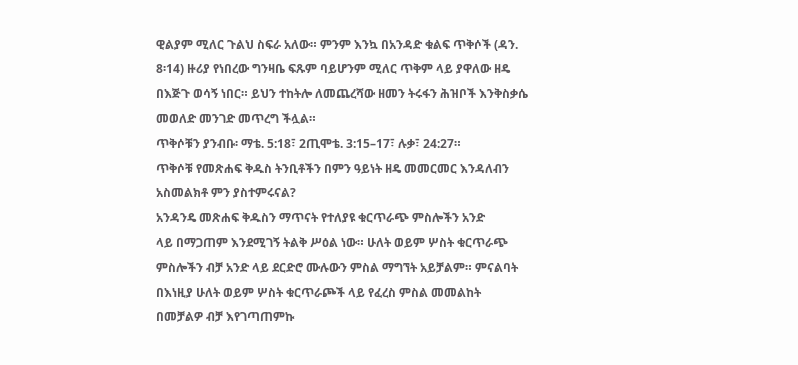ዊልያም ሚለር ጉልህ ስፍራ አለው። ምንም እንኳ በአንዳድ ቁልፍ ጥቅሶች (ዳን.
8፡14) ዙሪያ የነበረው ግንዛቤ ፍጹም ባይሆንም ሚለር ጥቅም ላይ ያዋለው ዘዴ
በእጅጉ ወሳኝ ነበር። ይህን ተከትሎ ለመጨረሻው ዘመን ትሩፋን ሕዝቦች እንቅስቃሴ
መወለድ መንገድ መጥረግ ችሏል።
ጥቅሶቹን ያንብቡ፡ ማቴ. 5:18፣ 2ጢሞቴ. 3:15–17፣ ሉቃ፣ 24:27።
ጥቅሶቹ የመጽሐፍ ቅዱስ ትንቢቶችን በምን ዓይነት ዘዴ መመርመር እንዳለብን
አስመልክቶ ምን ያስተምሩናል?
አንዳንዴ መጽሐፍ ቅዱስን ማጥናት የተለያዩ ቁርጥራጭ ምስሎችን አንድ
ላይ በማጋጠም እንደሚገኝ ትልቅ ሥዕል ነው። ሁለት ወይም ሦስት ቁርጥራጭ
ምስሎችን ብቻ አንድ ላይ ደርድሮ ሙሉውን ምስል ማግኘት አይቻልም። ምናልባት
በእነዚያ ሁለት ወይም ሦስት ቁርጥራጮች ላይ የፈረስ ምስል መመልከት
በመቻልዎ ብቻ እየገጣጠምኩ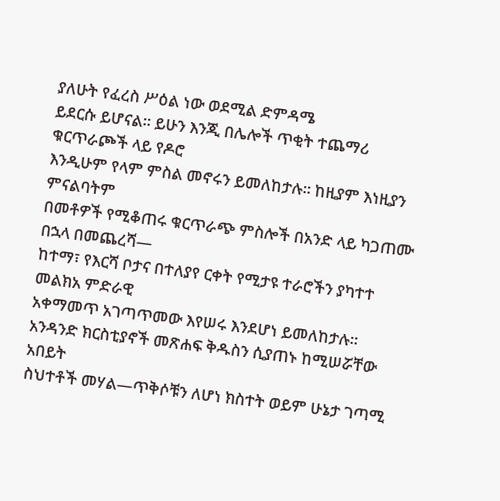ያለሁት የፈረስ ሥዕል ነው ወደሚል ድምዳሜ
ይደርሱ ይሆናል። ይሁን እንጂ በሌሎች ጥቂት ተጨማሪ ቁርጥራጮች ላይ የዶሮ
እንዲሁም የላም ምስል መኖሩን ይመለከታሉ። ከዚያም እነዚያን ምናልባትም
በመቶዎች የሚቆጠሩ ቁርጥራጭ ምስሎች በአንድ ላይ ካጋጠሙ በኋላ በመጨረሻ—
ከተማ፣ የእርሻ ቦታና በተለያየ ርቀት የሚታዩ ተራሮችን ያካተተ መልክአ ምድራዊ
አቀማመጥ አገጣጥመው እየሠሩ እንደሆነ ይመለከታሉ።
አንዳንድ ክርስቲያኖች መጽሐፍ ቅዱስን ሲያጠኑ ከሚሠሯቸው አበይት
ስህተቶች መሃል—ጥቅሶቹን ለሆነ ክስተት ወይም ሁኔታ ገጣሚ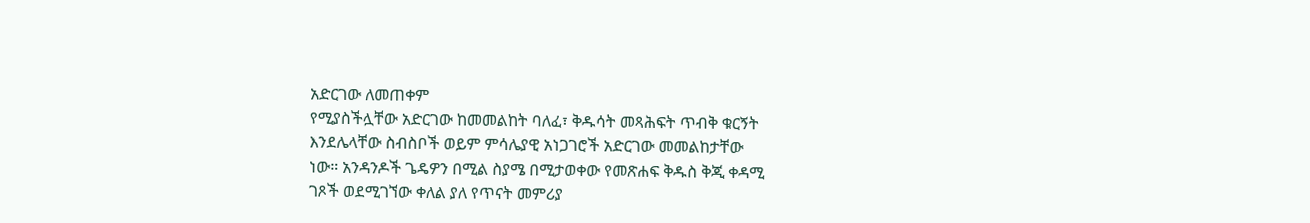አድርገው ለመጠቀም
የሚያስችሏቸው አድርገው ከመመልከት ባለፈ፣ ቅዱሳት መጻሕፍት ጥብቅ ቁርኝት
እንደሌላቸው ስብስቦች ወይም ምሳሌያዊ አነጋገሮች አድርገው መመልከታቸው
ነው። አንዳንዶች ጌዴዎን በሚል ስያሜ በሚታወቀው የመጽሐፍ ቅዱስ ቅጂ ቀዳሚ
ገጾች ወደሚገኘው ቀለል ያለ የጥናት መምሪያ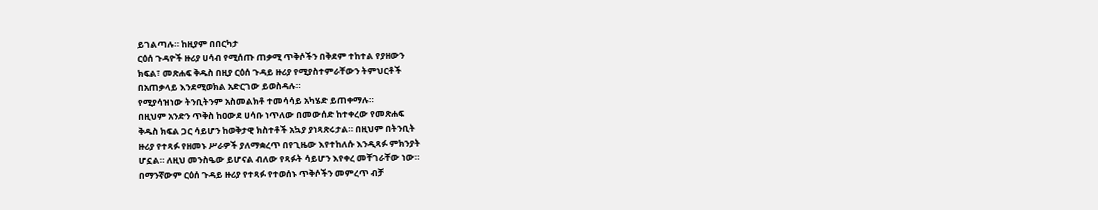ይገልጣሉ። ከዚያም በበርካታ
ርዕሰ ጉዳዮች ዙሪያ ሀሳብ የሚሰጡ ጠቃሚ ጥቅሶችን በቅደም ተከተል የያዘውን
ክፍል፣ መጽሐፍ ቅዱስ በዚያ ርዕሰ ጉዳይ ዙሪያ የሚያስተምራቸውን ትምህርቶች
በአጠቃላይ እንደሚወክል አድርገው ይወስዳሉ።
የሚያሳዝነው ትንቢትንም አስመልክቶ ተመሳሳይ አካሄድ ይጠቀማሉ።
በዚህም አንድን ጥቅስ ከዐውደ ሀሳቡ ነጥለው በመውሰድ ከተቀረው የመጽሐፍ
ቅዱስ ክፍል ጋር ሳይሆን ከወቅታዊ ክስተቶች አኳያ ያነጻጽሩታል። በዚህም በትንቢት
ዙሪያ የተጻፉ የዘመኑ ሥራዎች ያለማቋረጥ በየጊዜው እየተከለሱ እንዲጻፉ ምክንያት
ሆኗል። ለዚህ መንስዔው ይሆናል ብለው የጻፉት ሳይሆን እየቀረ መቸገራቸው ነው።
በማንኛውም ርዕሰ ጉዳይ ዙሪያ የተጻፉ የተወሰኑ ጥቅሶችን መምረጥ ብቻ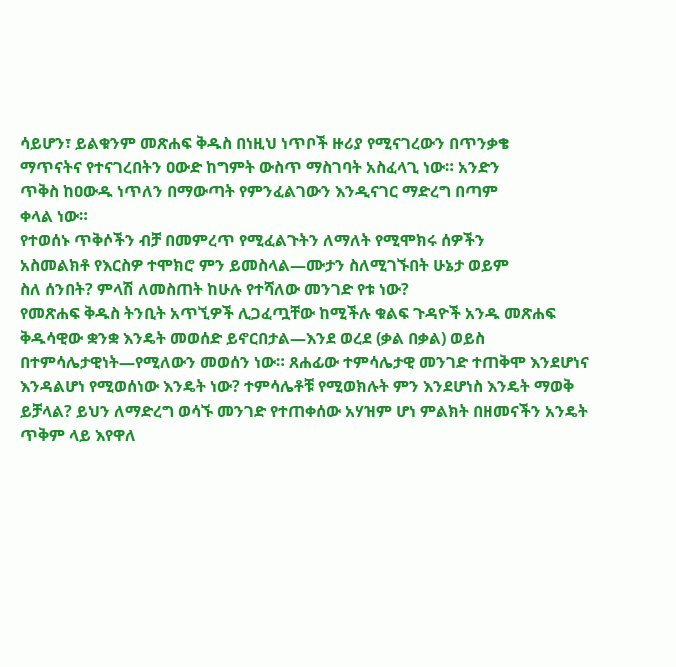ሳይሆን፣ ይልቁንም መጽሐፍ ቅዱስ በነዚህ ነጥቦች ዙሪያ የሚናገረውን በጥንቃቄ
ማጥናትና የተናገረበትን ዐውድ ከግምት ውስጥ ማስገባት አስፈላጊ ነው። አንድን
ጥቅስ ከዐውዱ ነጥለን በማውጣት የምንፈልገውን እንዲናገር ማድረግ በጣም
ቀላል ነው።
የተወሰኑ ጥቅሶችን ብቻ በመምረጥ የሚፈልጉትን ለማለት የሚሞክሩ ሰዎችን
አስመልክቶ የእርስዎ ተሞክሮ ምን ይመስላል—ሙታን ስለሚገኙበት ሁኔታ ወይም
ስለ ሰንበት? ምላሽ ለመስጠት ከሁሉ የተሻለው መንገድ የቱ ነው?
የመጽሐፍ ቅዱስ ትንቢት አጥኚዎች ሊጋፈጧቸው ከሚችሉ ቁልፍ ጉዳዮች አንዱ መጽሐፍ ቅዱሳዊው ቋንቋ እንዴት መወሰድ ይኖርበታል—እንደ ወረደ (ቃል በቃል) ወይስ በተምሳሌታዊነት—የሚለውን መወሰን ነው። ጸሐፊው ተምሳሌታዊ መንገድ ተጠቅሞ እንደሆነና እንዳልሆነ የሚወሰነው እንዴት ነው? ተምሳሌቶቹ የሚወክሉት ምን እንደሆነስ እንዴት ማወቅ ይቻላል? ይህን ለማድረግ ወሳኙ መንገድ የተጠቀሰው አሃዝም ሆነ ምልክት በዘመናችን አንዴት ጥቅም ላይ እየዋለ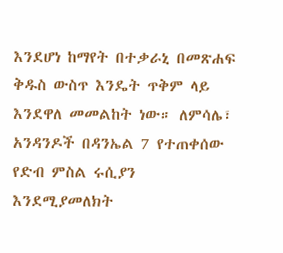እንደሆነ ከማየት በተቃራኒ በመጽሐፍ ቅዱስ ውስጥ እንዴት ጥቅም ላይ እንደዋለ መመልከት ነው። ለምሳሌ፣ አንዳንዶች በዳንኤል 7 የተጠቀሰው የድብ ምስል ሩሲያን እንደሚያመለክት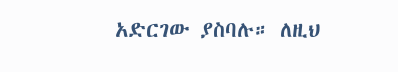አድርገው ያስባሉ። ለዚህ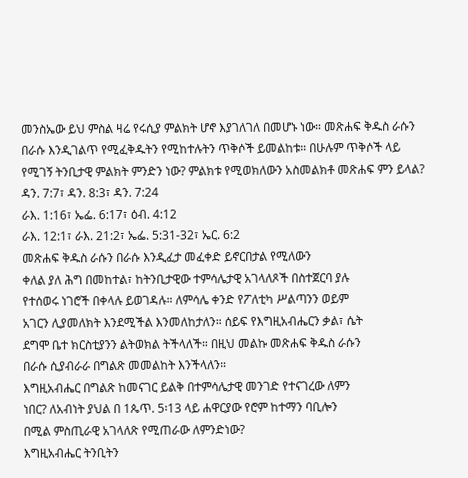መንስኤው ይህ ምስል ዛሬ የሩሲያ ምልክት ሆኖ እያገለገለ በመሆኑ ነው። መጽሐፍ ቅዱስ ራሱን በራሱ እንዲገልጥ የሚፈቅዱትን የሚከተሉትን ጥቅሶች ይመልከቱ። በሁሉም ጥቅሶች ላይ የሚገኝ ትንቢታዊ ምልክት ምንድን ነው? ምልክቱ የሚወክለውን አስመልክቶ መጽሐፍ ምን ይላል? ዳን. 7:7፣ ዳን. 8:3፣ ዳን. 7:24
ራእ. 1:16፣ ኤፌ. 6:17፣ ዕብ. 4:12
ራእ. 12:1፣ ራእ. 21:2፣ ኤፌ. 5:31-32፣ ኤር. 6:2
መጽሐፍ ቅዱስ ራሱን በራሱ እንዲፈታ መፈቀድ ይኖርበታል የሚለውን
ቀለል ያለ ሕግ በመከተል፣ ከትንቢታዊው ተምሳሌታዊ አገላለጾች በስተጀርባ ያሉ
የተሰወሩ ነገሮች በቀላሉ ይወገዳሉ። ለምሳሌ ቀንድ የፖለቲካ ሥልጣንን ወይም
አገርን ሊያመለክት እንደሚችል እንመለከታለን። ሰይፍ የእግዚአብሔርን ቃል፣ ሴት
ደግሞ ቤተ ክርስቲያንን ልትወክል ትችላለች። በዚህ መልኩ መጽሐፍ ቅዱስ ራሱን
በራሱ ሲያብራራ በግልጽ መመልከት እንችላለን።
እግዚአብሔር በግልጽ ከመናገር ይልቅ በተምሳሌታዊ መንገድ የተናገረው ለምን
ነበር? ለአብነት ያህል በ 1ጴጥ. 5፡13 ላይ ሐዋርያው የሮም ከተማን ባቢሎን
በሚል ምስጢራዊ አገላለጽ የሚጠራው ለምንድነው?
እግዚአብሔር ትንቢትን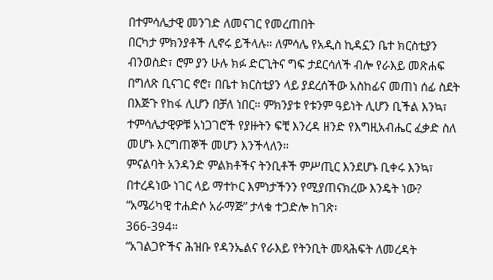በተምሳሌታዊ መንገድ ለመናገር የመረጠበት
በርካታ ምክንያቶች ሊኖሩ ይችላሉ። ለምሳሌ የአዲስ ኪዳኗን ቤተ ክርስቲያን
ብንወስድ፣ ሮም ያን ሁሉ ክፉ ድርጊትና ግፍ ታደርሳለች ብሎ የራእይ መጽሐፍ
በግለጽ ቢናገር ኖሮ፣ በቤተ ክርስቲያን ላይ ያደረሰችው አስከፊና መጠነ ሰፊ ስደት
በእጅጉ የከፋ ሊሆን በቻለ ነበር። ምክንያቱ የቱንም ዓይነት ሊሆን ቢችል እንኳ፣
ተምሳሌታዊዎቹ አነጋገሮች የያዙትን ፍቺ እንረዳ ዘንድ የእግዚአብሔር ፈቃድ ስለ
መሆኑ እርግጠኞች መሆን እንችላለን።
ምናልባት አንዳንድ ምልክቶችና ትንቢቶች ምሥጢር እንደሆኑ ቢቀሩ እንኳ፣
በተረዳነው ነገር ላይ ማተኮር እምነታችንን የሚያጠናክረው እንዴት ነው?
“አሜሪካዊ ተሐድሶ አራማጅ” ታላቁ ተጋድሎ ከገጽ፡
366-394።
“አገልጋዮችና ሕዝቡ የዳንኤልና የራእይ የትንቢት መጻሕፍት ለመረዳት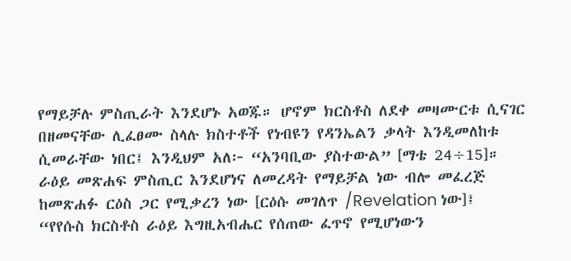የማይቻሉ ምስጢራት እንደሆኑ አወጁ። ሆኖም ክርስቶስ ለደቀ መዛሙርቱ ሲናገር
በዘመናቸው ሊፈፀሙ ስላሉ ክስተቶች የነብዩን የዳንኤልን ቃላት እንዲመለከቱ
ሲመራቸው ነበር፤ እንዲህም አለ፦ “አንባቢው ያስተውል” [ማቴ 24÷15]።
ራዕይ መጽሐፍ ምስጢር እንደሆነና ለመረዳት የማይቻል ነው ብሎ መፈረጅ
ከመጽሐፉ ርዕስ ጋር የሚቃረን ነው [ርዕሱ መገለጥ /Revelation ነው]፤
“የየሱስ ክርስቶስ ራዕይ እግዚአብሔር የሰጠው ፈጥኖ የሚሆነውን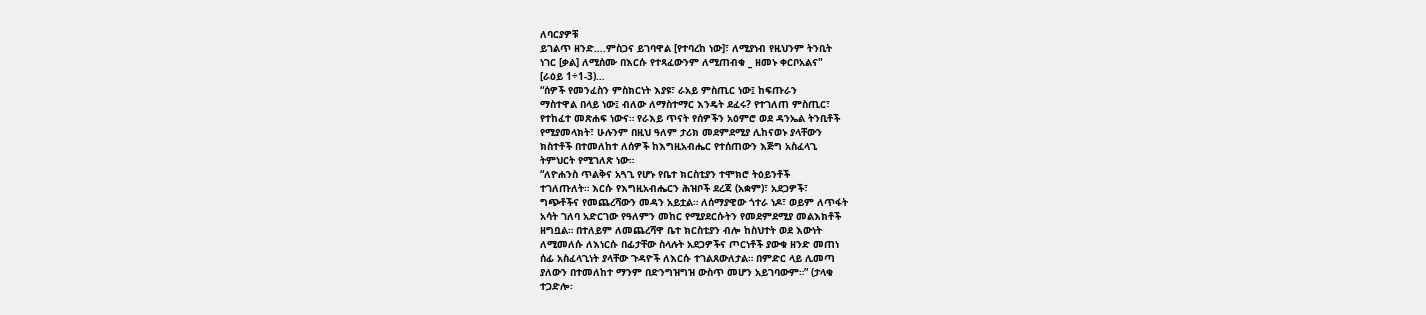ለባርያዎቹ
ይገልጥ ዘንድ….ምስጋና ይገባዋል [የተባረከ ነው]፣ ለሚያነብ የዚህንም ትንቢት
ነገር [ቃል] ለሚሰሙ በእርሱ የተጻፈውንም ለሚጠብቁ _ ዘመኑ ቀርቦአልና"
[ራዕይ 1÷1-3)…
“ሰዎች የመንፈስን ምስክርነት እያዩ፣ ራአይ ምስጢር ነው፤ ከፍጡራን
ማስተዋል በላይ ነው፤ ብለው ለማስተማር እንዴት ደፈሩ? የተገለጠ ምስጢር፣
የተከፈተ መጽሐፍ ነውና። የራእይ ጥናት የሰዎችን አዕምሮ ወደ ዳንኤል ትንቢቶች
የሚያመላክት፣ ሁሉንም በዚህ ዓለም ታሪክ መደምደሚያ ሊከናወኑ ያላቸውን
ክስተቶች በተመለከተ ለሰዎች ከእግዚአብሔር የተሰጠውን እጅግ አስፈላጊ
ትምህርት የሚገለጽ ነው።
“ለዮሐንስ ጥልቅና አጓጊ የሆኑ የቤተ ክርስቲያን ተሞክሮ ትዕይንቶች
ተገለጡለት። እርሱ የእግዚአብሔርን ሕዝቦች ደረጃ (አቋም)፣ አደጋዎች፣
ግጭቶችና የመጨረሻውን መዳን አይቷል። ለሰማያዊው ጎተራ ነዶ፣ ወይም ለጥፋት
አሳት ገለባ አድርገው የዓለምን መከር የሚያደርሱትን የመደምደሚያ መልእክቶች
ዘግቧል። በተለይም ለመጨረሻዋ ቤተ ክርስቲያን ብሎ ከስህተት ወደ እውነት
ለሚመለሱ ለእነርሱ በፊታቸው ስላሉት አደጋዎችና ጦርነቶች ያውቁ ዘንድ መጠነ
ሰፊ አስፈላጊነት ያላቸው ጉዳዮች ለእርሱ ተገልጸውለታል። በምድር ላይ ሊመጣ
ያለውን በተመለከተ ማንም በድንግዝግዝ ውስጥ መሆን አይገባውም።” (ታላቁ
ተጋድሎ፡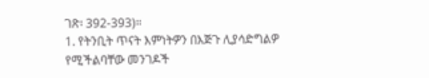ገጽ፡ 392-393)።
1. የትንቢት ጥናት እምነትዎን በእጅጉ ሊያሳድግልዎ የሚችልባቸው መንገዶች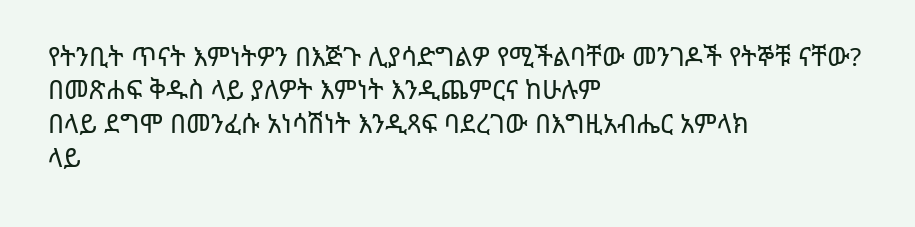የትንቢት ጥናት እምነትዎን በእጅጉ ሊያሳድግልዎ የሚችልባቸው መንገዶች የትኞቹ ናቸው? በመጽሐፍ ቅዱስ ላይ ያለዎት እምነት እንዲጨምርና ከሁሉም
በላይ ደግሞ በመንፈሱ አነሳሽነት እንዲጻፍ ባደረገው በእግዚአብሔር አምላክ
ላይ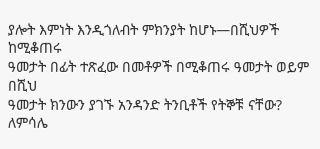ያሎት እምነት እንዲጎለብት ምክንያት ከሆኑ—በሺህዎች ከሚቆጠሩ
ዓመታት በፊት ተጽፈው በመቶዎች በሚቆጠሩ ዓመታት ወይም በሺህ
ዓመታት ክንውን ያገኙ አንዳንድ ትንቢቶች የትኞቹ ናቸው? ለምሳሌ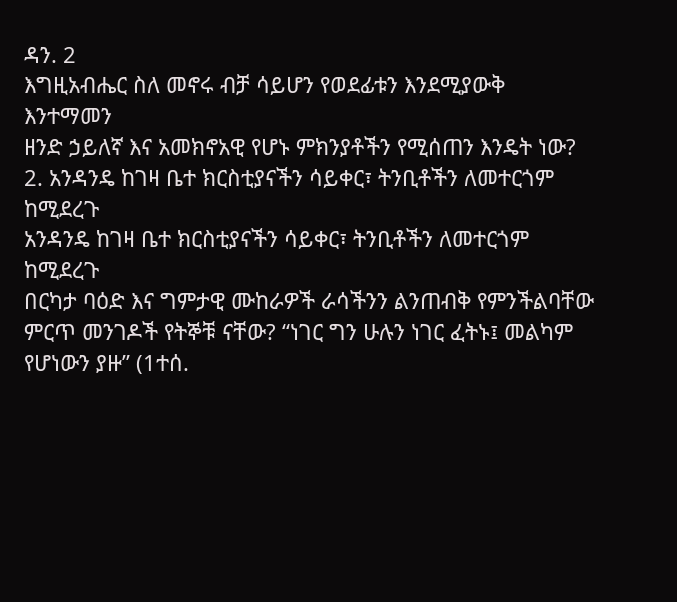ዳን. 2
እግዚአብሔር ስለ መኖሩ ብቻ ሳይሆን የወደፊቱን እንደሚያውቅ እንተማመን
ዘንድ ኃይለኛ እና አመክኖአዊ የሆኑ ምክንያቶችን የሚሰጠን እንዴት ነው?
2. አንዳንዴ ከገዛ ቤተ ክርስቲያናችን ሳይቀር፣ ትንቢቶችን ለመተርጎም ከሚደረጉ
አንዳንዴ ከገዛ ቤተ ክርስቲያናችን ሳይቀር፣ ትንቢቶችን ለመተርጎም ከሚደረጉ
በርካታ ባዕድ እና ግምታዊ ሙከራዎች ራሳችንን ልንጠብቅ የምንችልባቸው
ምርጥ መንገዶች የትኞቹ ናቸው? “ነገር ግን ሁሉን ነገር ፈትኑ፤ መልካም
የሆነውን ያዙ” (1ተሰ.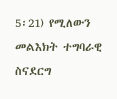5፡21) የሚለውን መልእክት ተግባራዊ ስናደርግ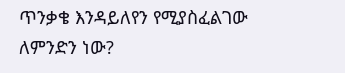ጥንቃቄ እንዳይለየን የሚያስፈልገው ለምንድን ነው?